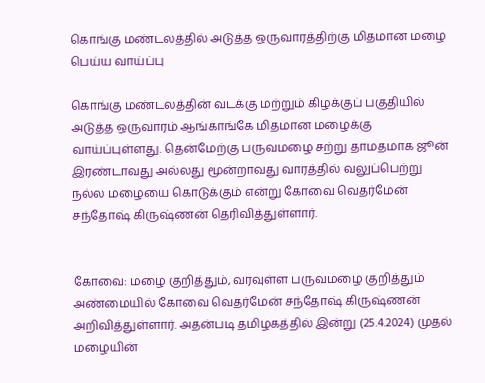கொங்கு மண்டலத்தில் அடுத்த ஒருவாரத்திற்கு மிதமான மழை பெய்ய வாய்ப்பு

கொங்கு மண்டலத்தின் வடக்கு மற்றும் கிழக்குப் பகுதியில் அடுத்த ஒருவாரம் ஆங்காங்கே மிதமான மழைக்கு வாய்ப்புள்ளது. தென்மேற்கு பருவமழை சற்று தாமதமாக ஜூன் இரண்டாவது அல்லது மூன்றாவது வாரத்தில் வலுப்பெற்று நல்ல மழையை கொடுக்கும் என்று கோவை வெதர்மேன் சந்தோஷ் கிருஷ்ணன் தெரிவித்துள்ளார்.


கோவை: மழை குறித்தும், வரவுள்ள பருவமழை குறித்தும் அண்மையில் கோவை வெதர்மேன் சந்தோஷ் கிருஷ்ணன் அறிவித்துள்ளார். அதன்படி தமிழகத்தில் இன்று (25.4.2024) முதல் மழையின்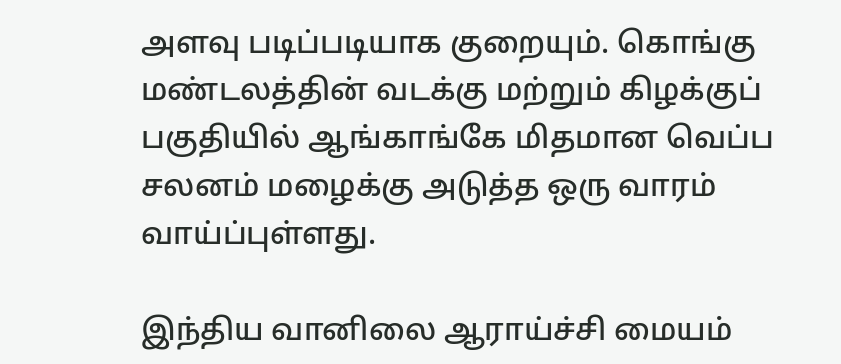அளவு படிப்படியாக குறையும். கொங்கு மண்டலத்தின் வடக்கு மற்றும் கிழக்குப் பகுதியில் ஆங்காங்கே மிதமான வெப்ப சலனம் மழைக்கு அடுத்த ஒரு வாரம் வாய்ப்புள்ளது.

இந்திய வானிலை ஆராய்ச்சி மையம்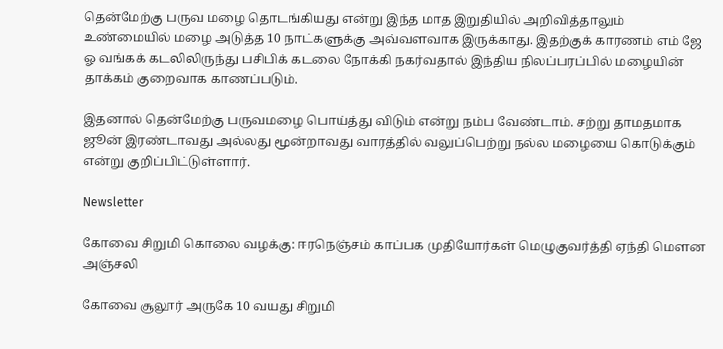தென்மேற்கு பருவ மழை தொடங்கியது என்று இந்த மாத இறுதியில் அறிவித்தாலும் உண்மையில் மழை அடுத்த 10 நாட்களுக்கு அவ்வளவாக இருக்காது. இதற்குக் காரணம் எம் ஜே ஓ வங்கக் கடலிலிருந்து பசிபிக் கடலை நோக்கி நகர்வதால் இந்திய நிலப்பரப்பில் மழையின் தாக்கம் குறைவாக காணப்படும்.

இதனால் தென்மேற்கு பருவமழை பொய்த்து விடும் என்று நம்ப வேண்டாம். சற்று தாமதமாக ஜூன் இரண்டாவது அல்லது மூன்றாவது வாரத்தில் வலுப்பெற்று நல்ல மழையை கொடுக்கும் என்று குறிப்பிட்டுள்ளார்.

Newsletter

கோவை சிறுமி கொலை வழக்கு: ஈரநெஞ்சம் காப்பக முதியோர்கள் மெழுகுவர்த்தி ஏந்தி மௌன அஞ்சலி

கோவை சூலூர் அருகே 10 வயது சிறுமி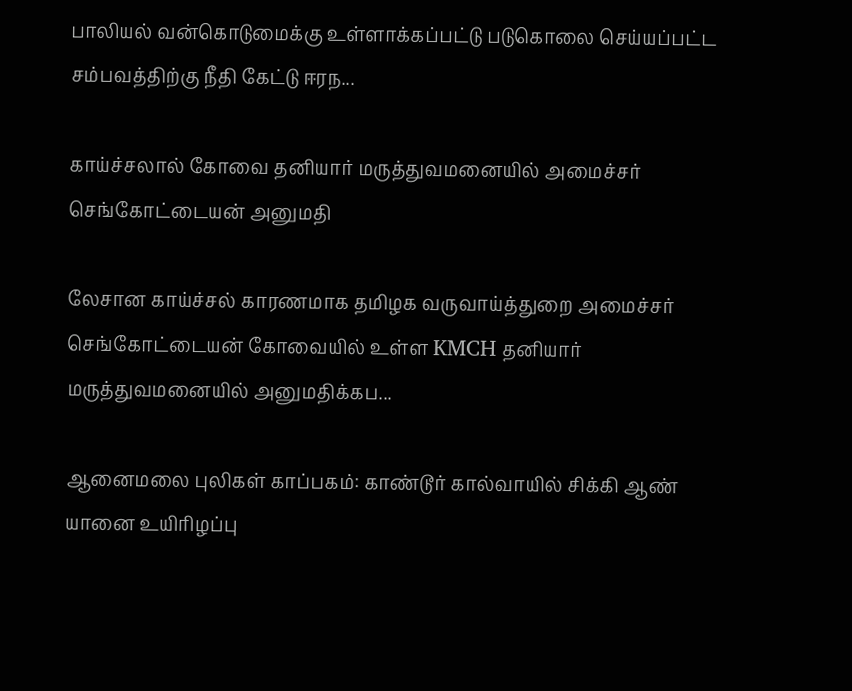பாலியல் வன்கொடுமைக்கு உள்ளாக்கப்பட்டு படுகொலை செய்யப்பட்ட சம்பவத்திற்கு நீதி கேட்டு ஈரந...

காய்ச்சலால் கோவை தனியார் மருத்துவமனையில் அமைச்சர் செங்கோட்டையன் அனுமதி

லேசான காய்ச்சல் காரணமாக தமிழக வருவாய்த்துறை அமைச்சர் செங்கோட்டையன் கோவையில் உள்ள KMCH தனியார் மருத்துவமனையில் அனுமதிக்கப...

ஆனைமலை புலிகள் காப்பகம்: காண்டூர் கால்வாயில் சிக்கி ஆண் யானை உயிரிழப்பு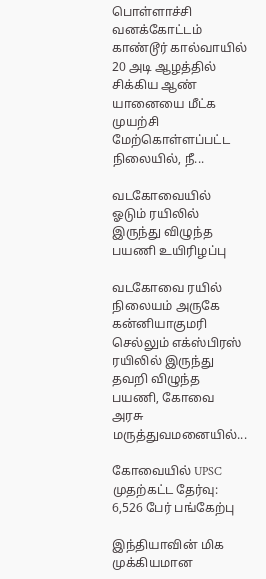பொள்ளாச்சி வனக்கோட்டம் காண்டூர் கால்வாயில் 20 அடி ஆழத்தில் சிக்கிய ஆண் யானையை மீட்க முயற்சி மேற்கொள்ளப்பட்ட நிலையில், நீ...

வடகோவையில் ஓடும் ரயிலில் இருந்து விழுந்த பயணி உயிரிழப்பு

வடகோவை ரயில் நிலையம் அருகே கன்னியாகுமரி செல்லும் எக்ஸ்பிரஸ் ரயிலில் இருந்து தவறி விழுந்த பயணி, கோவை அரசு மருத்துவமனையில்...

கோவையில் UPSC முதற்கட்ட தேர்வு: 6,526 பேர் பங்கேற்பு

இந்தியாவின் மிக முக்கியமான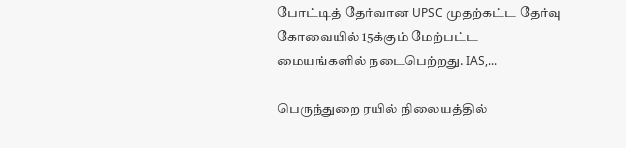போட்டித் தேர்வான UPSC முதற்கட்ட தேர்வு கோவையில் 15க்கும் மேற்பட்ட மையங்களில் நடைபெற்றது. IAS,...

பெருந்துறை ரயில் நிலையத்தில்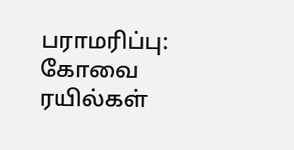பராமரிப்பு: கோவை ரயில்கள்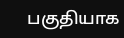பகுதியாக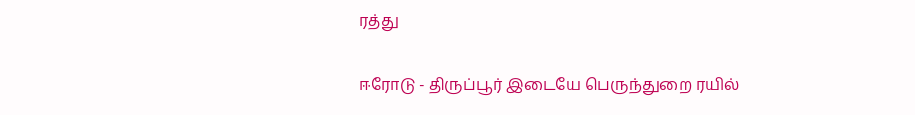ரத்து

ஈரோடு - திருப்பூர் இடையே பெருந்துறை ரயில்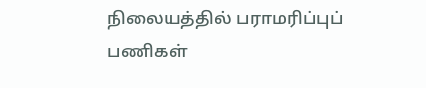நிலையத்தில் பராமரிப்புப் பணிகள்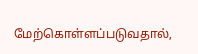மேற்கொள்ளப்படுவதால்,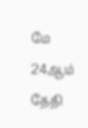மே 24ஆம் தேதி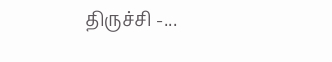திருச்சி -...